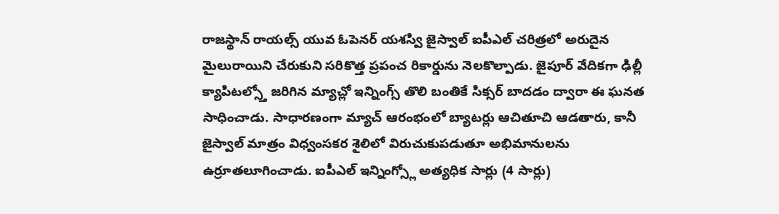రాజస్థాన్ రాయల్స్ యువ ఓపెనర్ యశస్వి జైస్వాల్ ఐపీఎల్ చరిత్రలో అరుదైన మైలురాయిని చేరుకుని సరికొత్త ప్రపంచ రికార్డును నెలకొల్పాడు. జైపూర్ వేదికగా ఢిల్లీ క్యాపిటల్స్తో జరిగిన మ్యాచ్లో ఇన్నింగ్స్ తొలి బంతికే సిక్సర్ బాదడం ద్వారా ఈ ఘనత సాధించాడు. సాధారణంగా మ్యాచ్ ఆరంభంలో బ్యాటర్లు ఆచితూచి ఆడతారు, కానీ జైస్వాల్ మాత్రం విధ్వంసకర శైలిలో విరుచుకుపడుతూ అభిమానులను ఉర్రూతలూగించాడు. ఐపీఎల్ ఇన్నింగ్స్లో అత్యధిక సార్లు (4 సార్లు)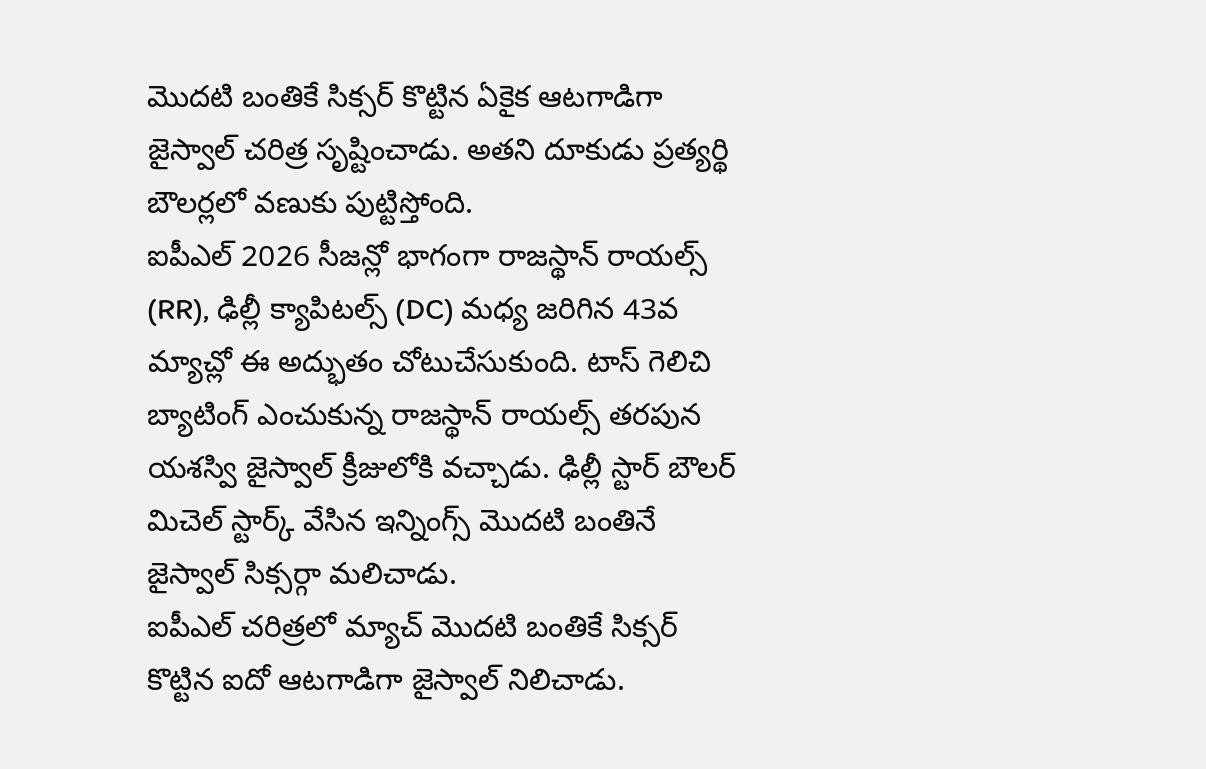మొదటి బంతికే సిక్సర్ కొట్టిన ఏకైక ఆటగాడిగా జైస్వాల్ చరిత్ర సృష్టించాడు. అతని దూకుడు ప్రత్యర్థి బౌలర్లలో వణుకు పుట్టిస్తోంది.
ఐపీఎల్ 2026 సీజన్లో భాగంగా రాజస్థాన్ రాయల్స్ (RR), ఢిల్లీ క్యాపిటల్స్ (DC) మధ్య జరిగిన 43వ మ్యాచ్లో ఈ అద్భుతం చోటుచేసుకుంది. టాస్ గెలిచి బ్యాటింగ్ ఎంచుకున్న రాజస్థాన్ రాయల్స్ తరపున యశస్వి జైస్వాల్ క్రీజులోకి వచ్చాడు. ఢిల్లీ స్టార్ బౌలర్ మిచెల్ స్టార్క్ వేసిన ఇన్నింగ్స్ మొదటి బంతినే జైస్వాల్ సిక్సర్గా మలిచాడు.
ఐపీఎల్ చరిత్రలో మ్యాచ్ మొదటి బంతికే సిక్సర్ కొట్టిన ఐదో ఆటగాడిగా జైస్వాల్ నిలిచాడు.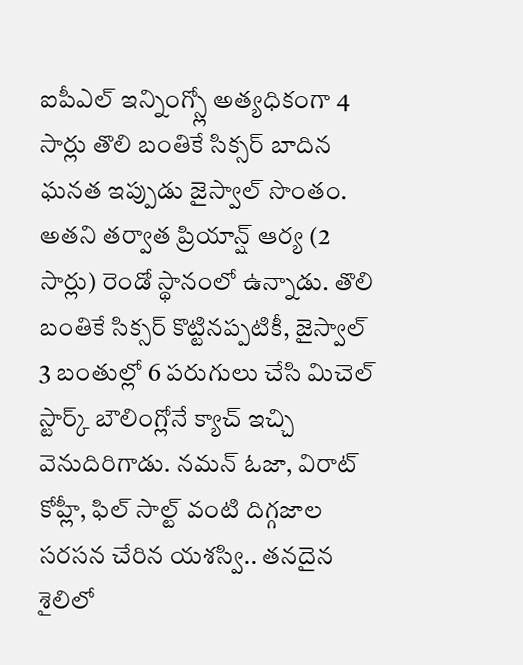ఐపీఎల్ ఇన్నింగ్స్లో అత్యధికంగా 4 సార్లు తొలి బంతికే సిక్సర్ బాదిన ఘనత ఇప్పుడు జైస్వాల్ సొంతం. అతని తర్వాత ప్రియాన్ష్ ఆర్య (2 సార్లు) రెండో స్థానంలో ఉన్నాడు. తొలి బంతికే సిక్సర్ కొట్టినప్పటికీ, జైస్వాల్ 3 బంతుల్లో 6 పరుగులు చేసి మిచెల్ స్టార్క్ బౌలింగ్లోనే క్యాచ్ ఇచ్చి వెనుదిరిగాడు. నమన్ ఓజా, విరాట్ కోహ్లీ, ఫిల్ సాల్ట్ వంటి దిగ్గజాల సరసన చేరిన యశస్వి.. తనదైన శైలిలో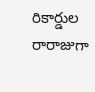రికార్డుల రారాజుగా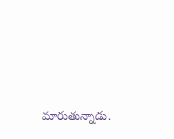మారుతున్నాడు.